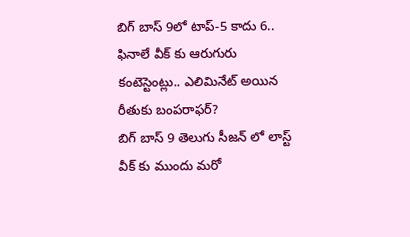బిగ్ బాస్ 9లో టాప్-5 కాదు 6.. ఫినాలే వీక్ కు ఆరుగురు కంటెస్టెంట్లు.. ఎలిమినేట్ అయిన రీతుకు బంపరాఫర్?
బిగ్ బాస్ 9 తెలుగు సీజన్ లో లాస్ట్ వీక్ కు ముందు మరో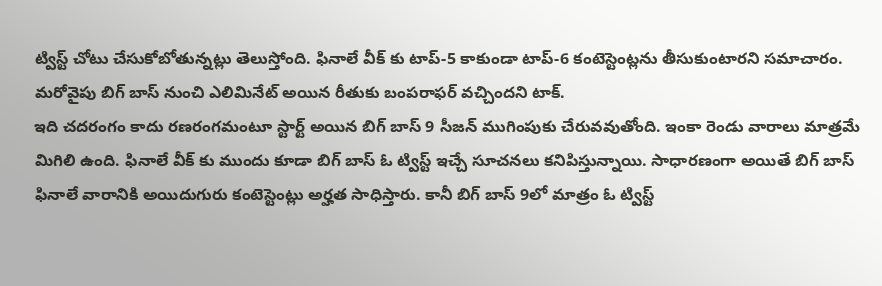ట్విస్ట్ చోటు చేసుకోబోతున్నట్లు తెలుస్తోంది. ఫినాలే వీక్ కు టాప్-5 కాకుండా టాప్-6 కంటెస్టెంట్లను తీసుకుంటారని సమాచారం. మరోవైపు బిగ్ బాస్ నుంచి ఎలిమినేట్ అయిన రీతుకు బంపరాఫర్ వచ్చిందని టాక్.
ఇది చదరంగం కాదు రణరంగమంటూ స్టార్ట్ అయిన బిగ్ బాస్ 9 సీజన్ ముగింపుకు చేరువవుతోంది. ఇంకా రెండు వారాలు మాత్రమే మిగిలి ఉంది. ఫినాలే వీక్ కు ముందు కూడా బిగ్ బాస్ ఓ ట్విస్ట్ ఇచ్చే సూచనలు కనిపిస్తున్నాయి. సాధారణంగా అయితే బిగ్ బాస్ ఫినాలే వారానికి అయిదుగురు కంటెస్టెంట్లు అర్హత సాధిస్తారు. కానీ బిగ్ బాస్ 9లో మాత్రం ఓ ట్విస్ట్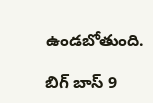ఉండబోతుంది.

బిగ్ బాస్ 9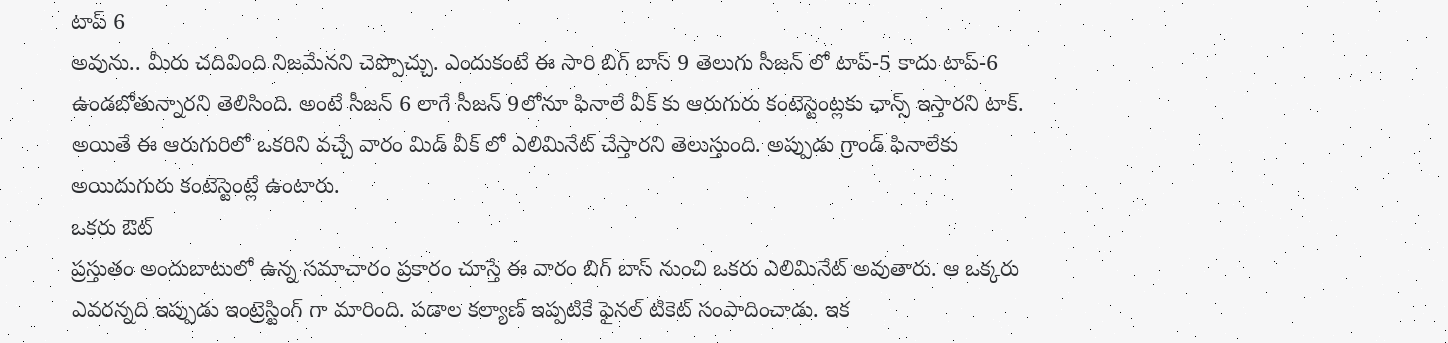టాప్ 6
అవును.. మీరు చదివింది నిజమేనని చెప్పొచ్చు. ఎందుకంటే ఈ సారి బిగ్ బాస్ 9 తెలుగు సీజన్ లో టాప్-5 కాదు టాప్-6 ఉండబోతున్నారని తెలిసింది. అంటే సీజన్ 6 లాగే సీజన్ 9లోనూ ఫినాలే వీక్ కు ఆరుగురు కంటెస్టెంట్లకు ఛాన్స్ ఇస్తారని టాక్. అయితే ఈ ఆరుగురిలో ఒకరిని వచ్చే వారం మిడ్ వీక్ లో ఎలిమినేట్ చేస్తారని తెలుస్తుంది. అప్పుడు గ్రాండ్ ఫినాలేకు అయిదుగురు కంటెస్టెంట్లే ఉంటారు.
ఒకరు ఔట్
ప్రస్తుతం అందుబాటులో ఉన్న సమాచారం ప్రకారం చూస్తే ఈ వారం బిగ్ బాస్ నుంచి ఒకరు ఎలిమినేట్ అవుతారు. ఆ ఒక్కరు ఎవరన్నది ఇప్పుడు ఇంట్రెస్టింగ్ గా మారింది. పడాల కల్యాణ్ ఇప్పటికే ఫైనల్ టికెట్ సంపాదించాడు. ఇక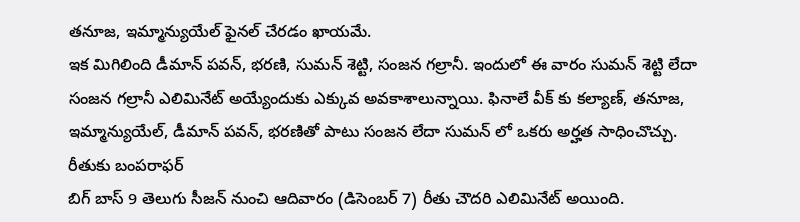తనూజ, ఇమ్మాన్యుయేల్ ఫైనల్ చేరడం ఖాయమే.
ఇక మిగిలింది డీమాన్ పవన్, భరణి, సుమన్ శెట్టి, సంజన గల్రానీ. ఇందులో ఈ వారం సుమన్ శెట్టి లేదా సంజన గల్రానీ ఎలిమినేట్ అయ్యేందుకు ఎక్కువ అవకాశాలున్నాయి. ఫినాలే వీక్ కు కల్యాణ్, తనూజ, ఇమ్మాన్యుయేల్, డీమాన్ పవన్, భరణితో పాటు సంజన లేదా సుమన్ లో ఒకరు అర్హత సాధించొచ్చు.
రీతుకు బంపరాఫర్
బిగ్ బాస్ 9 తెలుగు సీజన్ నుంచి ఆదివారం (డిసెంబర్ 7) రీతు చౌదరి ఎలిమినేట్ అయింది.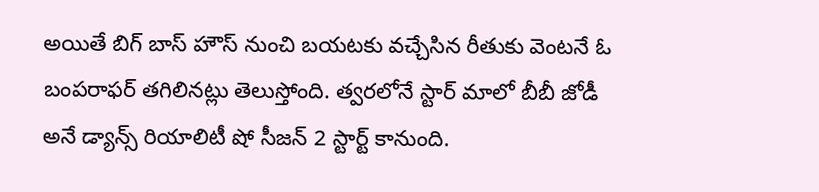అయితే బిగ్ బాస్ హౌస్ నుంచి బయటకు వచ్చేసిన రీతుకు వెంటనే ఓ బంపరాఫర్ తగిలినట్లు తెలుస్తోంది. త్వరలోనే స్టార్ మాలో బీబీ జోడీ అనే డ్యాన్స్ రియాలిటీ షో సీజన్ 2 స్టార్ట్ కానుంది.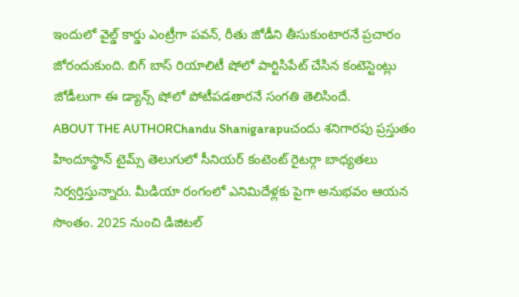ఇందులో వైల్డ్ కార్డు ఎంట్రీగా పవన్, రీతు జోడీని తీసుకుంటారనే ప్రచారం జోరందుకుంది. బిగ్ బాస్ రియాలిటీ షోలో పార్టిసిపేట్ చేసిన కంటెస్టెంట్లు జోడీలుగా ఈ డ్యాన్స్ షోలో పోటీపడతారనే సంగతి తెలిసిందే.
ABOUT THE AUTHORChandu Shanigarapuచందు శనిగారపు ప్రస్తుతం హిందూస్థాన్ టైమ్స్ తెలుగులో సీనియర్ కంటెంట్ రైటర్గా బాధ్యతలు నిర్వర్తిస్తున్నారు. మీడియా రంగంలో ఎనిమిదేళ్లకు పైగా అనుభవం ఆయన సొంతం. 2025 నుంచి డిజిటల్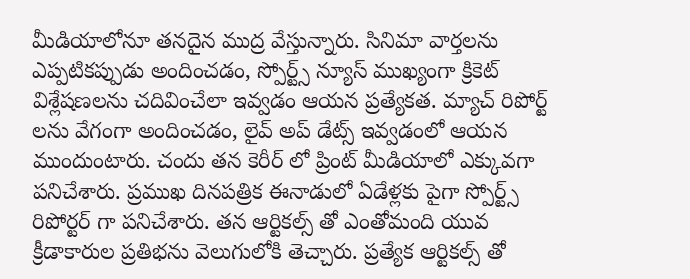మీడియాలోనూ తనదైన ముద్ర వేస్తున్నారు. సినిమా వార్తలను ఎప్పటికప్పుడు అందించడం, స్పోర్ట్స్ న్యూస్ ముఖ్యంగా క్రికెట్ విశ్లేషణలను చదివించేలా ఇవ్వడం ఆయన ప్రత్యేకత. మ్యాచ్ రిపోర్ట్ లను వేగంగా అందించడం, లైవ్ అప్ డేట్స్ ఇవ్వడంలో ఆయన ముందుంటారు. చందు తన కెరీర్ లో ప్రింట్ మీడియాలో ఎక్కువగా పనిచేశారు. ప్రముఖ దినపత్రిక ఈనాడులో ఏడేళ్లకు పైగా స్పోర్ట్స్ రిపోర్టర్ గా పనిచేశారు. తన ఆర్టికల్స్ తో ఎంతోమంది యువ క్రీడాకారుల ప్రతిభను వెలుగులోకి తెచ్చారు. ప్రత్యేక ఆర్టికల్స్ తో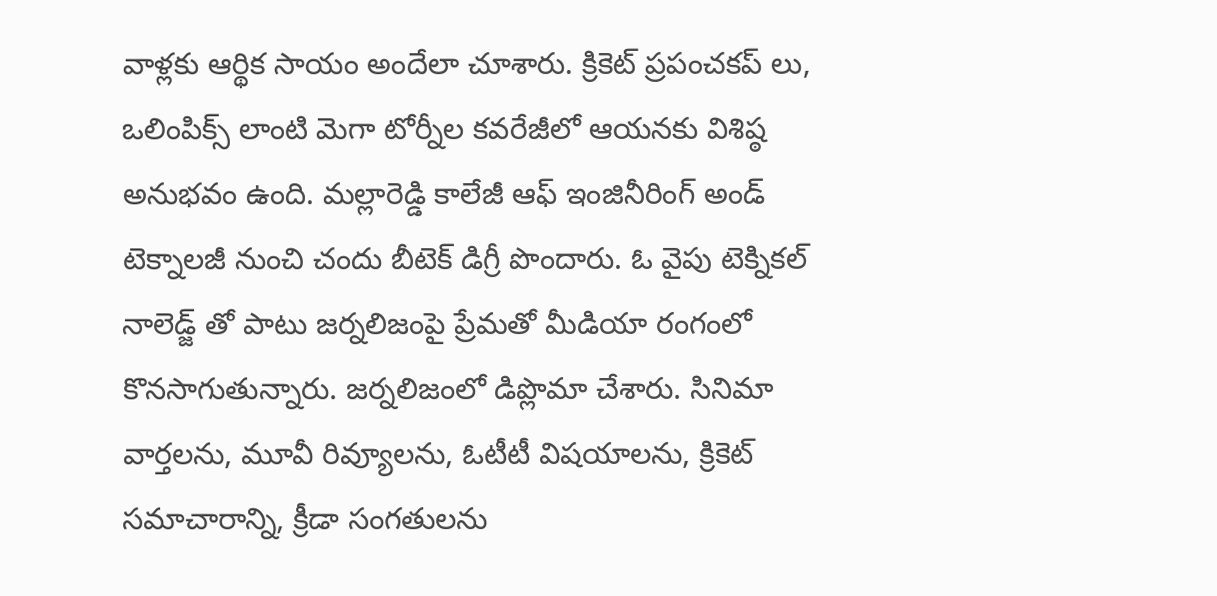వాళ్లకు ఆర్థిక సాయం అందేలా చూశారు. క్రికెట్ ప్రపంచకప్ లు, ఒలింపిక్స్ లాంటి మెగా టోర్నీల కవరేజీలో ఆయనకు విశిష్ఠ అనుభవం ఉంది. మల్లారెడ్డి కాలేజీ ఆఫ్ ఇంజినీరింగ్ అండ్ టెక్నాలజీ నుంచి చందు బీటెక్ డిగ్రీ పొందారు. ఓ వైపు టెక్నికల్ నాలెడ్జ్ తో పాటు జర్నలిజంపై ప్రేమతో మీడియా రంగంలో కొనసాగుతున్నారు. జర్నలిజంలో డిప్లొమా చేశారు. సినిమా వార్తలను, మూవీ రివ్యూలను, ఓటీటీ విషయాలను, క్రికెట్ సమాచారాన్ని, క్రీడా సంగతులను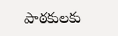పాఠకులకు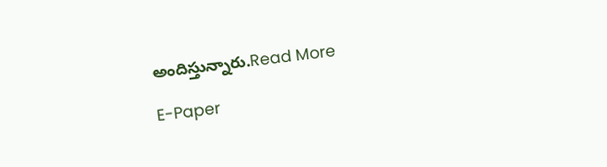అందిస్తున్నారు.Read More

E-Paper